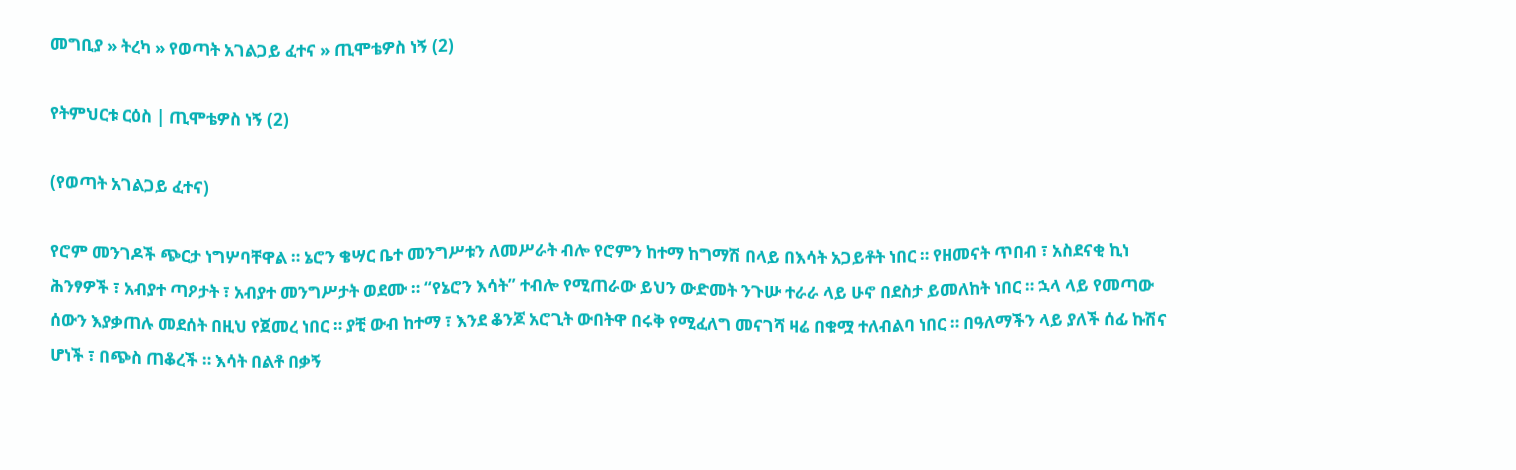መግቢያ » ትረካ » የወጣት አገልጋይ ፈተና » ጢሞቴዎስ ነኝ (2)

የትምህርቱ ርዕስ | ጢሞቴዎስ ነኝ (2)

(የወጣት አገልጋይ ፈተና)

የሮም መንገዶች ጭርታ ነግሦባቸዋል ። ኔሮን ቄሣር ቤተ መንግሥቱን ለመሥራት ብሎ የሮምን ከተማ ከግማሽ በላይ በእሳት አጋይቶት ነበር ። የዘመናት ጥበብ ፣ አስደናቂ ኪነ ሕንፃዎች ፣ አብያተ ጣዖታት ፣ አብያተ መንግሥታት ወደሙ ። “የኔሮን እሳት” ተብሎ የሚጠራው ይህን ውድመት ንጉሡ ተራራ ላይ ሁኖ በደስታ ይመለከት ነበር ። ኋላ ላይ የመጣው ሰውን እያቃጠሉ መደሰት በዚህ የጀመረ ነበር ። ያቺ ውብ ከተማ ፣ እንደ ቆንጆ አሮጊት ውበትዋ በሩቅ የሚፈለግ መናገሻ ዛሬ በቁሟ ተለብልባ ነበር ። በዓለማችን ላይ ያለች ሰፊ ኩሽና ሆነች ፣ በጭስ ጠቆረች ። እሳት በልቶ በቃኝ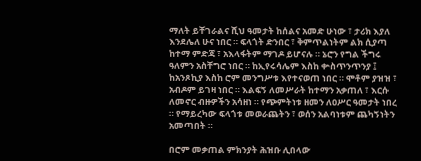ማለት ይቸገራልና ሺህ ዓመታት ከሰልና አመድ ሁነው ፣ ታሪክ እያለ እንደሌለ ሁና ነበር ። ፍላጎት ድንበር ፣ ቅምጥልነትም ልክ ሲያጣ ከተማ ምድጃ ፣ አእላፋትም ማገዶ ይሆናሉ ። ኔሮን የግል ችግሩ ዓለምን አስቸግሮ ነበር ። ከኢየሩሳሌም እስከ ቍስጥንጥንያ ፤ ከአንጾኪያ እስከ ሮም መንግሥቱ እየተናወጠ ነበር ። ሞቶም ያዝዝ ፣ አብዶም ይገዛ ነበር ። እልፍኝ ለመሥራት ከተማን አቃጠለ ፣ እርሱ ለመኖር ብዙዎችን አሳዘነ ። የጭምትነቱ ዘመን ለዐሥር ዓመታት ነበረ ። የማይረካው ፍላጎቱ መወራጨትን ፣ ወሰን አልባነቱም ጨካኝነትን አመጣበት ።

በሮም መቃጠል ምክንያት ሕዝቡ ሊበላው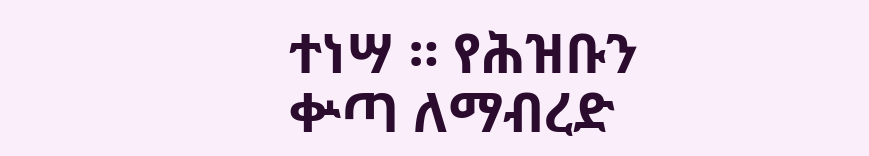ተነሣ ። የሕዝቡን ቍጣ ለማብረድ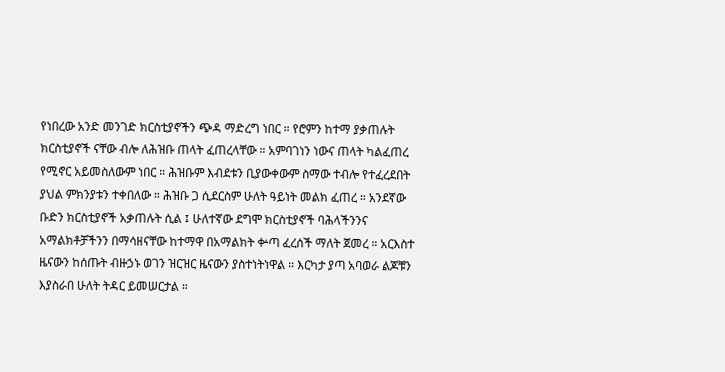የነበረው አንድ መንገድ ክርስቲያኖችን ጭዳ ማድረግ ነበር ። የሮምን ከተማ ያቃጠሉት ክርስቲያኖች ናቸው ብሎ ለሕዝቡ ጠላት ፈጠረላቸው ። አምባገነን ነውና ጠላት ካልፈጠረ የሚኖር አይመስለውም ነበር ። ሕዝቡም እብደቱን ቢያውቀውም ስማው ተብሎ የተፈረደበት ያህል ምክንያቱን ተቀበለው ። ሕዝቡ ጋ ሲደርስም ሁለት ዓይነት መልክ ፈጠረ ። አንደኛው ቡድን ክርስቲያኖች አቃጠሉት ሲል ፤ ሁለተኛው ደግሞ ክርስቲያኖች ባሕላችንንና አማልክቶቻችንን በማሳዘናቸው ከተማዋ በአማልክት ቍጣ ፈረሰች ማለት ጀመረ ። አርእስተ ዜናውን ከሰጡት ብዙኃኑ ወገን ዝርዝር ዜናውን ያስተነትነዋል ። እርካታ ያጣ አባወራ ልጆቹን እያስራበ ሁለት ትዳር ይመሠርታል ።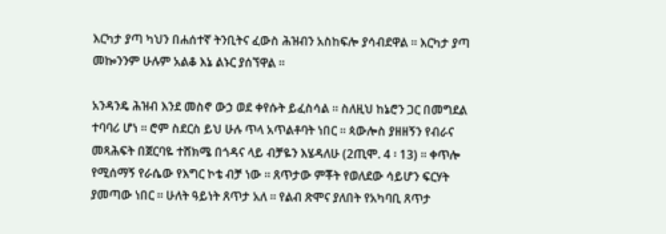እርካታ ያጣ ካህን በሐሰተኛ ትንቢትና ፈውስ ሕዝብን አስከፍሎ ያሳብደዋል ። እርካታ ያጣ መኰንንም ሁሉም አልቆ እኔ ልኑር ያሰኘዋል ።

አንዳንዴ ሕዝብ እንደ መስኖ ውኃ ወደ ቀየሱት ይፈስሳል ። ስለዚህ ከኔሮን ጋር በመግደል ተባባሪ ሆነ ። ሮም ስደርስ ይህ ሁሉ ጥላ አጥልቶባት ነበር ። ጳውሎስ ያዘዘኝን የብራና መጻሕፍት በጀርባዬ ተሸክሜ በጎዳና ላይ ብቻዬን እሄዳለሁ (2ጢሞ. 4 ፡ 13) ። ቀጥሎ የሚሰማኝ የራሴው የእግር ኮቴ ብቻ ነው ። ጸጥታው ምቾት የወለደው ሳይሆን ፍርሃት ያመጣው ነበር ። ሁለት ዓይነት ጸጥታ አለ ። የልብ ጽሞና ያለበት የአካባቢ ጸጥታ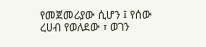የመጀመሪያው ሲሆን ፤ የሰው ረሀብ የወለደው ፣ ወገን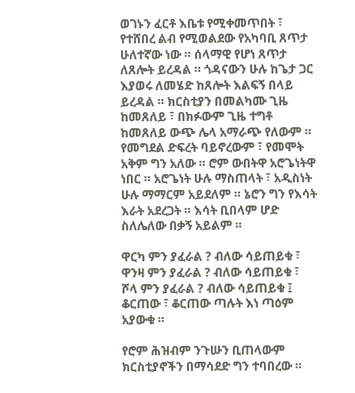ወገኑን ፈርቶ እቤቱ የሚቀመጥበት ፣ የተሸበረ ልብ የሚወልደው የአካባቢ ጸጥታ ሁለተኛው ነው ። ሰላማዊ የሆነ ጸጥታ ለጸሎት ይረዳል ። ጎዳናውን ሁሉ ከጌታ ጋር እያወሩ ለመሄድ ከጸሎት እልፍኝ በላይ ይረዳል ። ክርስቲያን በመልካሙ ጊዜ ከመጸለይ ፣ በክፉውም ጊዜ ተግቶ ከመጸለይ ውጭ ሌላ አማራጭ የለውም ። የመግደል ድፍረት ባይኖረውም ፣ የመሞት አቅም ግን አለው ። ሮም ውበትዋ አሮጌነትዋ ነበር ። አሮጌነት ሁሉ ማስጠላት ፣ አዲስነት ሁሉ ማማርም አይደለም ። ኔሮን ግን የእሳት እራት አደረጋት ። እሳት ቢበላም ሆድ ስለሌለው በቃኝ አይልም ።

ዋርካ ምን ያፈራል ? ብለው ሳይጠይቁ ፣
ዋንዛ ምን ያፈራል ? ብለው ሳይጠይቁ ፣
ሾላ ምን ያፈራል ? ብለው ሳይጠይቁ ፤
ቆርጠው ፣ ቆርጠው ጣሉት እነ ጣዕም አያውቁ ።

የሮም ሕዝብም ንጉሡን ቢጠላውም ክርስቲያኖችን በማሳደድ ግን ተባበረው ።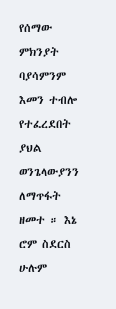የሰማው ምክንያት ባያሳምንም እመን ተብሎ የተፈረደበት ያህል ወንጌላውያንን ለማጥፋት ዘመተ ። እኔ ሮም ስደርስ ሁሉም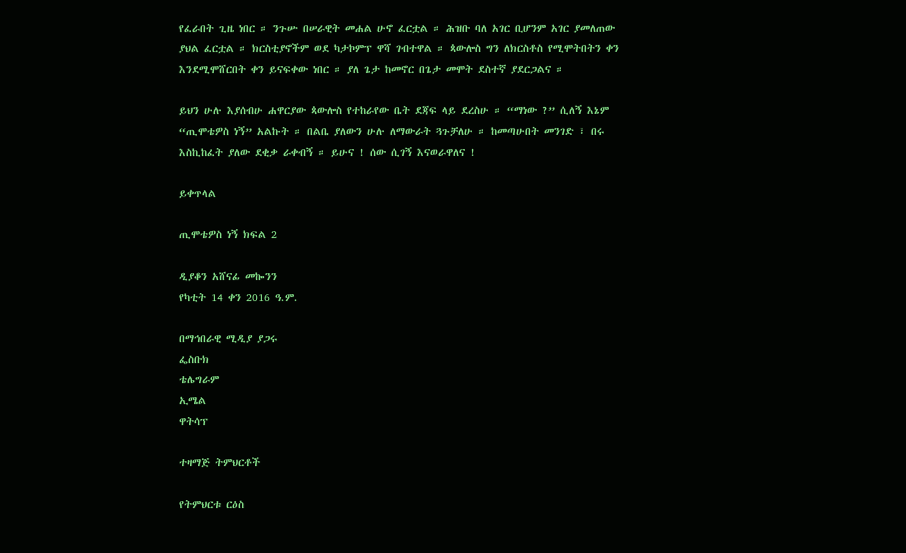የፈራበት ጊዜ ነበር ። ንጉሡ በሠራዊት መሐል ሁኖ ፈርቷል ። ሕዝቡ ባለ አገር ቢሆንም አገር ያመለጠው ያህል ፈርቷል ። ክርስቲያኖችም ወደ ካታኮምፕ ዋሻ ገብተዋል ። ጳውሎስ ግን ለክርስቶስ የሚሞትበትን ቀን እንደሚሞሸርበት ቀን ይናፍቀው ነበር ። ያለ ጌታ ከመኖር በጌታ መሞት ደስተኛ ያደርጋልና ።

ይህን ሁሉ እያሰብሁ ሐዋርያው ጳውሎስ የተከራየው ቤት ደጃፍ ላይ ደረስሁ ። “ማነው ?” ሲለኝ እኔም “ጢሞቴዎስ ነኝ” አልኩት ። በልቤ ያለውን ሁሉ ለማውራት ጓጉቻለሁ ። ከመጣሁበት መንገድ ፣ በሩ እስኪከፈት ያለው ደቂቃ ራቀብኝ ። ይሁና ! ሰው ሲገኝ እናወራዋለና !

ይቀጥላል

ጢሞቴዎስ ነኝ ክፍል 2

ዲያቆን አሸናፊ መኰንን
የካቲት 14 ቀን 2016 ዓ.ም.

በማኅበራዊ ሚዲያ ያጋሩ
ፌስቡክ
ቴሌግራም
ኢሜል
ዋትሳፕ

ተዛማጅ ትምህርቶች

የትምህርቱ ርዕስ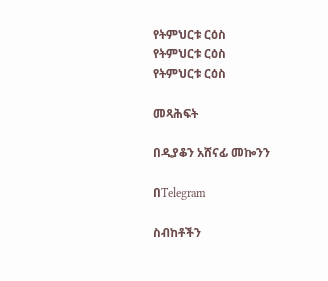የትምህርቱ ርዕስ
የትምህርቱ ርዕስ
የትምህርቱ ርዕስ

መጻሕፍት

በዲያቆን አሸናፊ መኰንን

በTelegram

ስብከቶችን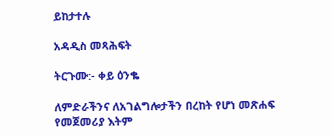ይከታተሉ

አዳዲስ መጻሕፍት

ትርጉሙ:- ቀይ ዕንቈ

ለምድራችንና ለአገልግሎታችን በረከት የሆነ መጽሐፍ
የመጀመሪያ እትም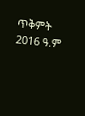ጥቅምት 2016 ዓ.ም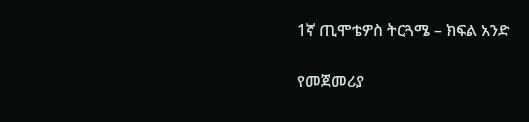1ኛ ጢሞቴዎስ ትርጓሜ – ክፍል አንድ

የመጀመሪያ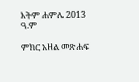እትም ሐምሌ 2013 ዓ.ም

ምክር አዘል መጽሐፍ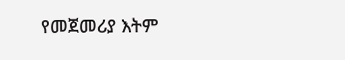የመጀመሪያ እትም